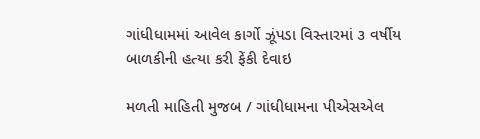ગાંધીધામમાં આવેલ કાર્ગો ઝૂંપડા વિસ્તારમાં ૩ વર્ષીય બાળકીની હત્યા કરી ફેંકી દેવાઇ

મળતી માહિતી મુજબ / ગાંધીધામના પીએસએલ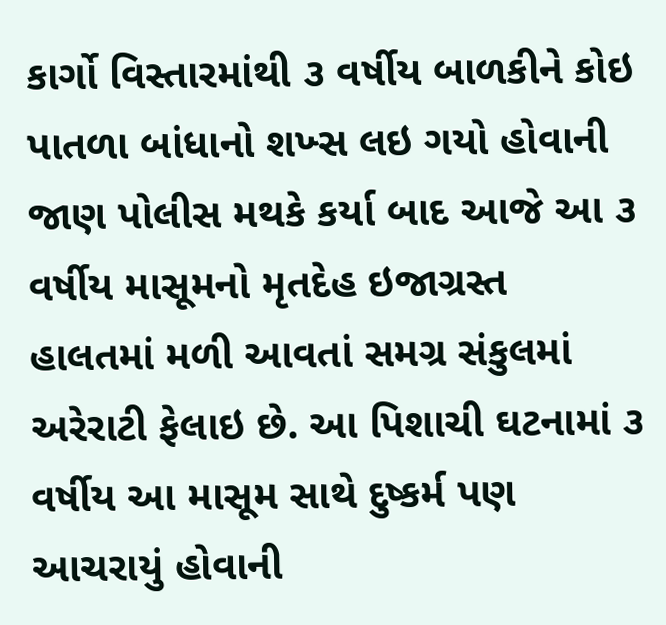કાર્ગો વિસ્તારમાંથી ૩ વર્ષીય બાળકીને કોઇ પાતળા બાંધાનો શખ્સ લઇ ગયો હોવાની જાણ પોલીસ મથકે કર્યા બાદ આજે આ ૩ વર્ષીય માસૂમનો મૃતદેહ ઇજાગ્રસ્ત હાલતમાં મળી આવતાં સમગ્ર સંકુલમાં અરેરાટી ફેલાઇ છે. આ પિશાચી ઘટનામાં ૩ વર્ષીય આ માસૂમ સાથે દુષ્કર્મ પણ આચરાયું હોવાની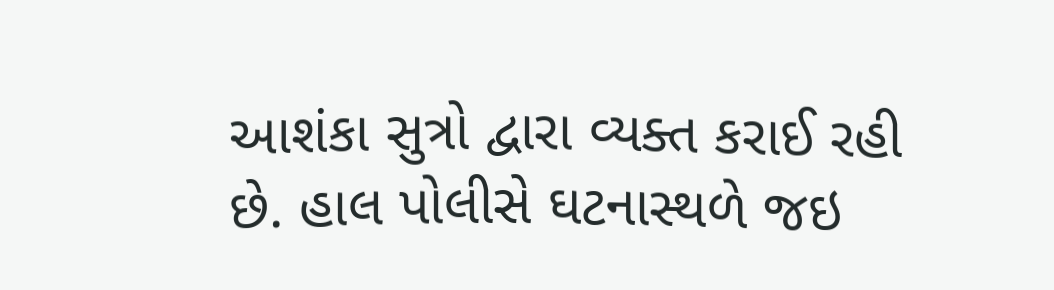આશંકા સુત્રો દ્વારા વ્યક્ત કરાઈ રહી છે. હાલ પોલીસે ઘટનાસ્થળે જઇ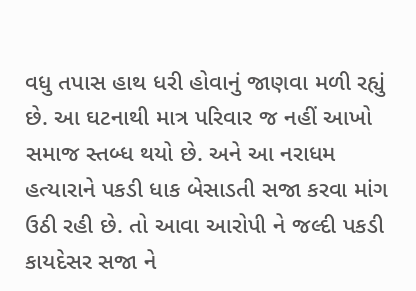વધુ તપાસ હાથ ધરી હોવાનું જાણવા મળી રહ્યું છે. આ ઘટનાથી માત્ર પરિવાર જ નહીં આખો સમાજ સ્તબ્ધ થયો છે. અને આ નરાધમ હત્યારાને પકડી ધાક બેસાડતી સજા કરવા માંગ ઉઠી રહી છે. તો આવા આરોપી ને જલ્દી પકડી કાયદેસર સજા ને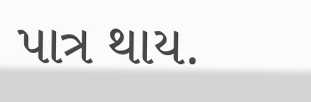પાત્ર થાય.